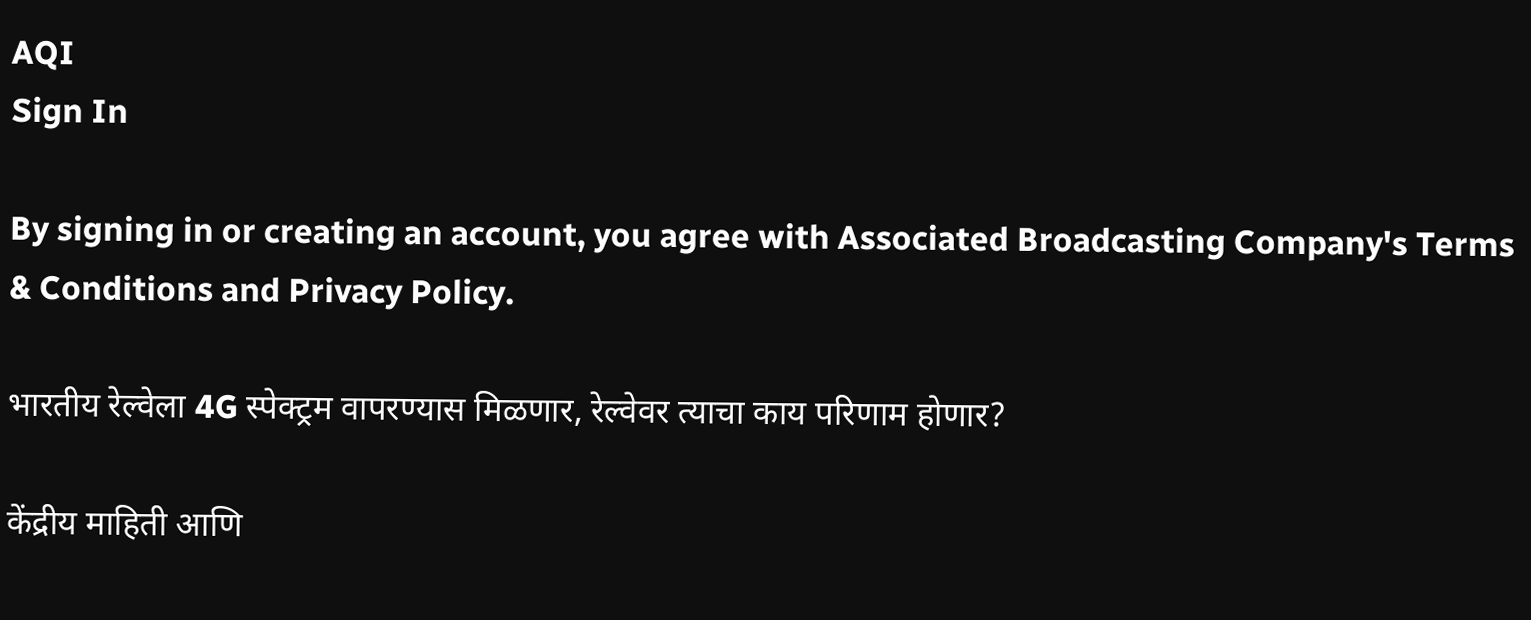AQI
Sign In

By signing in or creating an account, you agree with Associated Broadcasting Company's Terms & Conditions and Privacy Policy.

भारतीय रेल्वेला 4G स्पेक्ट्रम वापरण्यास मिळणार, रेल्वेवर त्याचा काय परिणाम होणार?

केंद्रीय माहिती आणि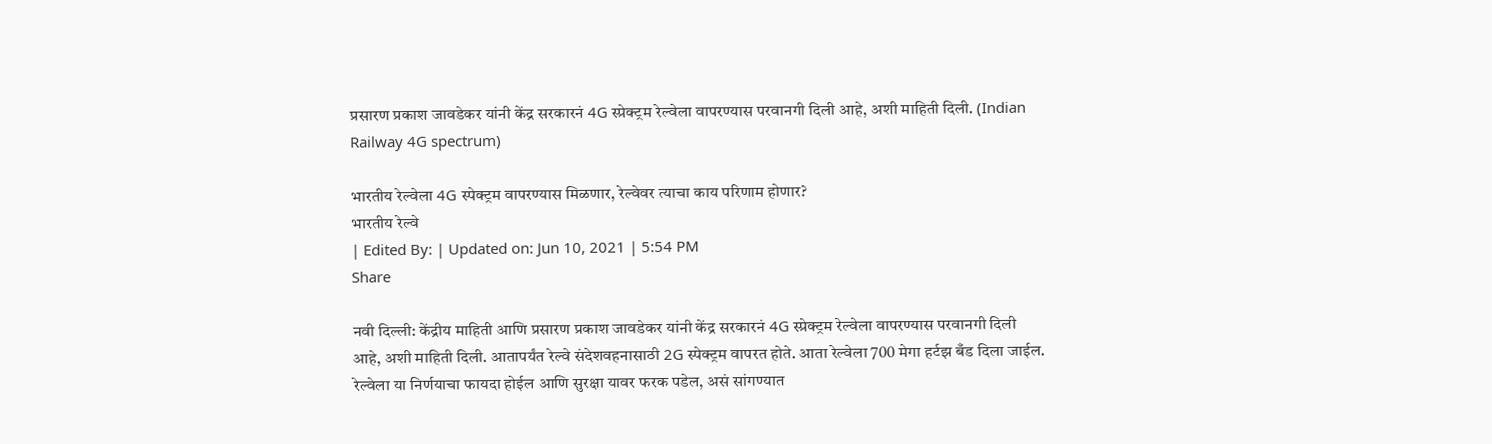प्रसारण प्रकाश जावडेकर यांनी केंद्र सरकारनं 4G स्प्रेक्ट्रम रेल्वेला वापरण्यास परवानगी दिली आहे, अशी माहिती दिली. (Indian Railway 4G spectrum)

भारतीय रेल्वेला 4G स्पेक्ट्रम वापरण्यास मिळणार, रेल्वेवर त्याचा काय परिणाम होणार?
भारतीय रेल्वे
| Edited By: | Updated on: Jun 10, 2021 | 5:54 PM
Share

नवी दिल्ली: केंद्रीय माहिती आणि प्रसारण प्रकाश जावडेकर यांनी केंद्र सरकारनं 4G स्प्रेक्ट्रम रेल्वेला वापरण्यास परवानगी दिली आहे, अशी माहिती दिली. आतापर्यंत रेल्वे संदेशवहनासाठी 2G स्पेक्ट्रम वापरत होते. आता रेल्वेला 700 मेगा हर्टझ बँड दिला जाईल. रेल्वेला या निर्णयाचा फायदा होईल आणि सुरक्षा यावर फरक पडेल, असं सांगण्यात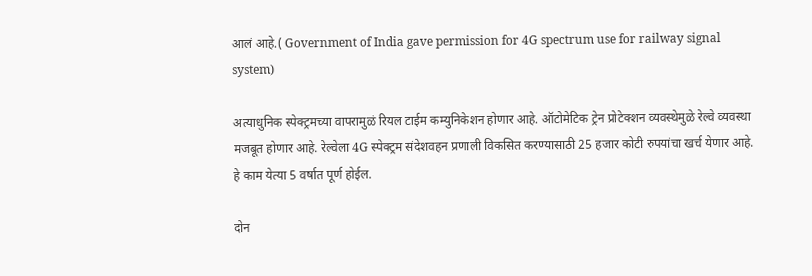आलं आहे.( Government of India gave permission for 4G spectrum use for railway signal system)

अत्याधुनिक स्पेक्ट्रमच्या वापरामुळं रियल टाईम कम्युनिकेशन होणार आहे. ऑटोमेटिक ट्रेन प्रोटेक्शन व्यवस्थेमुळे रेल्वे व्यवस्था मजबूत होणार आहे. रेल्वेला 4G स्पेक्ट्रम संदेशवहन प्रणाली विकसित करण्यासाठी 25 हजार कोटी रुपयांचा खर्च येणार आहे. हे काम येत्या 5 वर्षात पूर्ण होईल.

दोन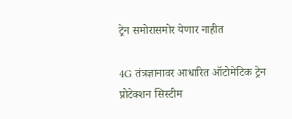ट्रेन समोरासमोर येणार नाहीत

4G तंत्रज्ञानावर आधारित ऑटोमेटिक ट्रेन प्रोटेक्शन सिस्टीम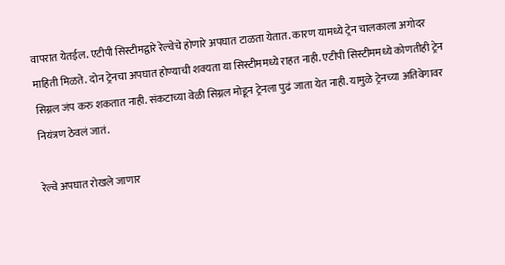वापरात येतईल. एटीपी सिस्टीमद्वारे रेल्वेचे होणारे अपघात टाळता येतात. कारण यामध्ये ट्रेन चालकाला अगोदर माहिती मिळते. दोन ट्रेनचा अपघात होण्याची शक्यता या सिस्टीममध्ये राहत नाही. एटीपी सिस्टीममध्ये कोणतीही ट्रेन सिग्नल जंप करु शकतात नाही. संकटाच्या वेळी सिग्नल मोडून ट्रेनला पुढं जाता येत नाही. यामुळे ट्रेनच्या अतिवेगावर नियंत्रण ठेवलं जातं.

रेल्वे अपघात रोखले जाणार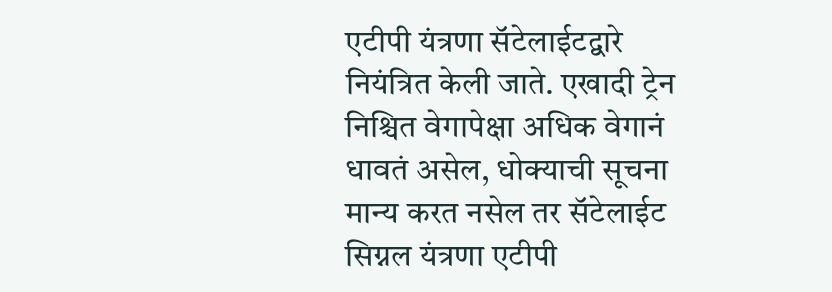एटीपी यंत्रणा सॅटेलाईटद्वारे नियंत्रित केली जाते. एखादी ट्रेन निश्चित वेगापेक्षा अधिक वेगानं धावतं असेल, धोक्याची सूचना मान्य करत नसेल तर सॅटेलाईट सिग्नल यंत्रणा एटीपी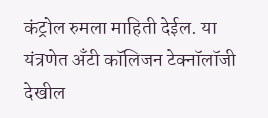कंट्रोल रुमला माहिती देईल. या यंत्रणेत अँटी कॉलिजन टेक्नॉलॉजी देखील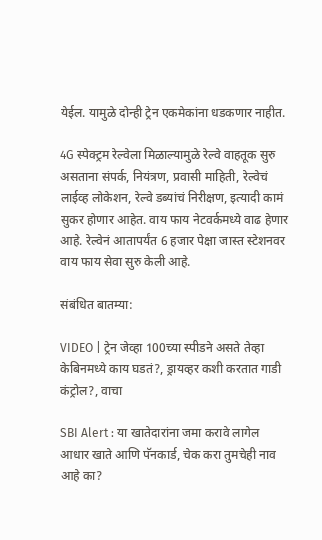येईल. यामुळे दोन्ही ट्रेन एकमेकांना धडकणार नाहीत.

4G स्पेक्ट्रम रेल्वेला मिळाल्यामुळे रेल्वे वाहतूक सुरु असताना संपर्क, नियंत्रण, प्रवासी माहिती, रेल्वेचं लाईव्ह लोकेशन, रेल्वे डब्यांचं निरीक्षण, इत्यादी कामं सुकर होणार आहेत. वाय फाय नेटवर्कमध्ये वाढ हेणार आहे. रेल्वेनं आतापर्यंत 6 हजार पेक्षा जास्त स्टेशनवर वाय फाय सेवा सुरु केली आहे.

संबंधित बातम्या:

VIDEO | ट्रेन जेव्हा 100च्या स्पीडने असते तेव्हा केबिनमध्ये काय घडतं?, ड्रायव्हर कशी करतात गाडी कंट्रोल?, वाचा

SBI Alert : या खातेदारांना जमा करावे लागेल आधार खाते आणि पॅनकार्ड, चेक करा तुमचेही नाव आहे का?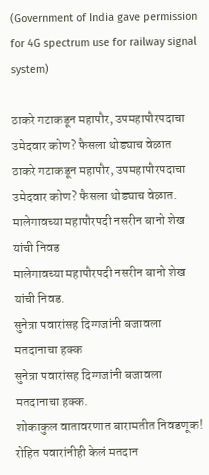(Government of India gave permission for 4G spectrum use for railway signal system)

ठाकरे गटाकडून महापौर, उपमहापौरपदाचा उमेदवार कोण? फैसला थोड्याच वेळात
ठाकरे गटाकडून महापौर, उपमहापौरपदाचा उमेदवार कोण? फैसला थोड्याच वेळात.
मालेगावच्या महापौरपदी नसरीन बानो शेख यांची निवड
मालेगावच्या महापौरपदी नसरीन बानो शेख यांची निवड.
सुनेत्रा पवारांसह दिग्गजांनी बजावला मतदानाचा हक्क
सुनेत्रा पवारांसह दिग्गजांनी बजावला मतदानाचा हक्क.
शोकाकुल वातावरणात बारामतीत निवडणूक! रोहित पवारांनीही केलं मतदान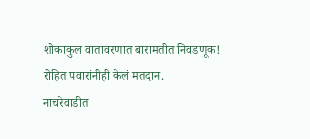शोकाकुल वातावरणात बारामतीत निवडणूक! रोहित पवारांनीही केलं मतदान.
नाचरेवाडीत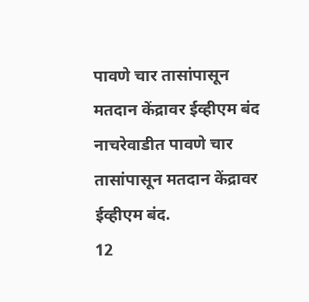पावणे चार तासांपासून मतदान केंद्रावर ईव्हीएम बंद
नाचरेवाडीत पावणे चार तासांपासून मतदान केंद्रावर ईव्हीएम बंद.
12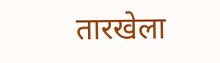तारखेला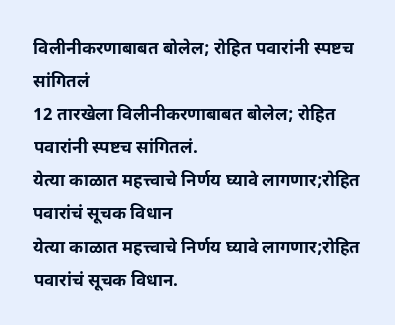विलीनीकरणाबाबत बोलेल; रोहित पवारांनी स्पष्टच सांगितलं
12 तारखेला विलीनीकरणाबाबत बोलेल; रोहित पवारांनी स्पष्टच सांगितलं.
येत्या काळात महत्त्वाचे निर्णय घ्यावे लागणार;रोहित पवारांचं सूचक विधान
येत्या काळात महत्त्वाचे निर्णय घ्यावे लागणार;रोहित पवारांचं सूचक विधान.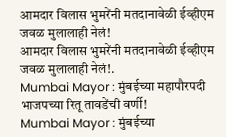आमदार विलास भुमरेंनी मतदानावेळी ईव्हीएम जवळ मुलालाही नेलं!
आमदार विलास भुमरेंनी मतदानावेळी ईव्हीएम जवळ मुलालाही नेलं!.
Mumbai Mayor : मुंबईच्या महापौरपदी भाजपच्या रितू तावडेंची वर्णी!
Mumbai Mayor : मुंबईच्या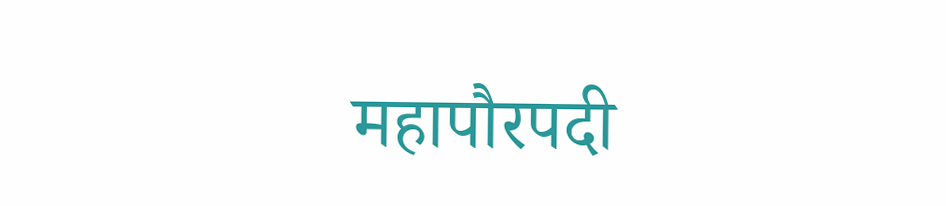महापौरपदी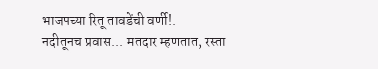भाजपच्या रितू तावडेंची वर्णी!.
नदीतूनच प्रवास... मतदार म्हणतात, रस्ता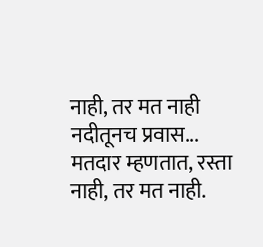नाही, तर मत नाही
नदीतूनच प्रवास... मतदार म्हणतात, रस्ता नाही, तर मत नाही.